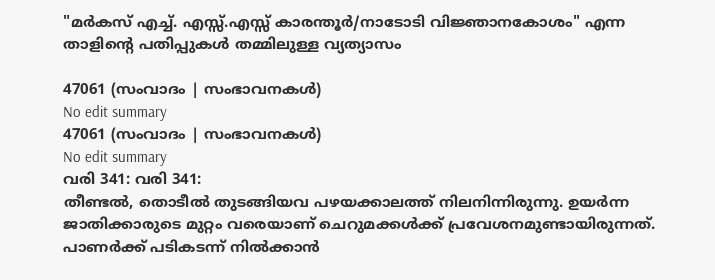"മർകസ് എച്ച്. എസ്സ്.എസ്സ് കാരന്തൂർ/നാടോടി വിജ്ഞാനകോശം" എന്ന താളിന്റെ പതിപ്പുകൾ തമ്മിലുള്ള വ്യത്യാസം

47061 (സംവാദം | സംഭാവനകൾ)
No edit summary
47061 (സംവാദം | സംഭാവനകൾ)
No edit summary
വരി 341: വരി 341:
തീണ്ടൽ, തൊടീൽ തുടങ്ങിയവ പഴയക്കാലത്ത് നിലനിന്നിരുന്നു. ഉയർന്ന ജാതിക്കാരുടെ മുറ്റം വരെയാണ് ചെറുമക്കൾക്ക് പ്രവേശനമുണ്ടായിരുന്നത്. പാണർക്ക് പടികടന്ന് നിൽക്കാൻ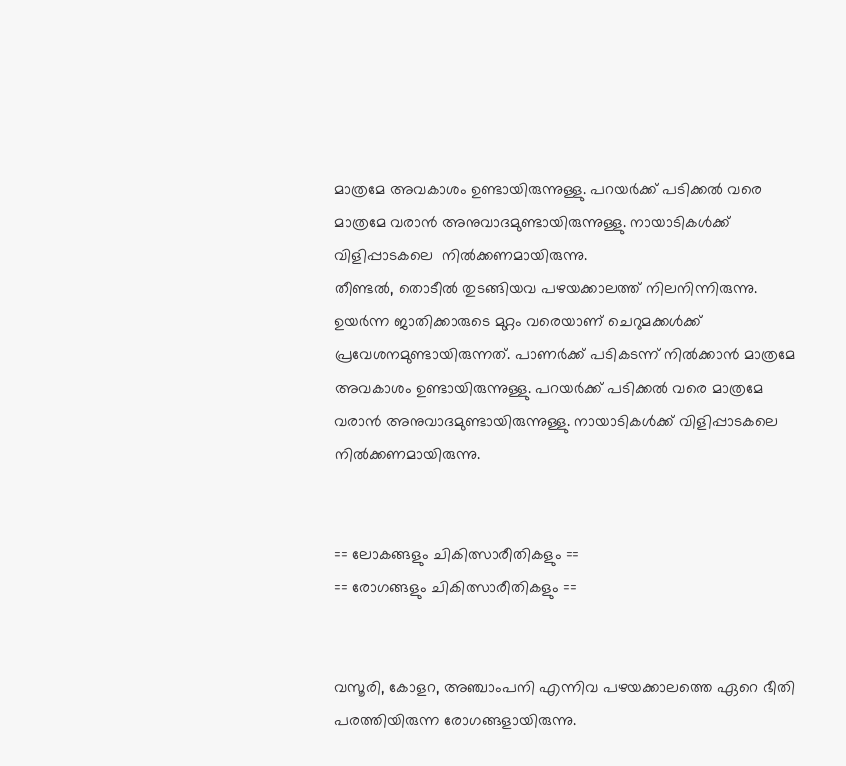മാത്രമേ അവകാശം ഉണ്ടായിരുന്നുള്ളു. പറയർക്ക് പടിക്കൽ വരെ മാത്രമേ വരാൻ അനുവാദമുണ്ടായിരുന്നുള്ളു. നായാടികൾക്ക് വിളിപ്പാടകലെ  നിൽക്കണമായിരുന്നു.
തീണ്ടൽ, തൊടീൽ തുടങ്ങിയവ പഴയക്കാലത്ത് നിലനിന്നിരുന്നു. ഉയർന്ന ജാതിക്കാരുടെ മുറ്റം വരെയാണ് ചെറുമക്കൾക്ക് പ്രവേശനമുണ്ടായിരുന്നത്. പാണർക്ക് പടികടന്ന് നിൽക്കാൻ മാത്രമേ അവകാശം ഉണ്ടായിരുന്നുള്ളു. പറയർക്ക് പടിക്കൽ വരെ മാത്രമേ വരാൻ അനുവാദമുണ്ടായിരുന്നുള്ളു. നായാടികൾക്ക് വിളിപ്പാടകലെ  നിൽക്കണമായിരുന്നു.


== ലോകങ്ങളും ചികിത്സാരീതികളും ==
== രോഗങ്ങളും ചികിത്സാരീതികളും ==


വസൂരി, കോളറ, അഞ്ചാംപനി എന്നിവ പഴയക്കാലത്തെ ഏറെ ഭീതി പരത്തിയിരുന്ന രോഗങ്ങളായിരുന്നു.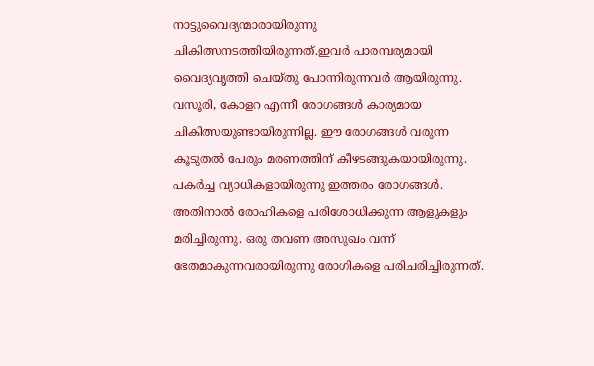നാട്ടുവൈദ്യന്മാരായിരുന്നു ചികിത്സനടത്തിയിരുന്നത്.ഇവർ പാരമ്പര്യമായി വൈദ്യവൃത്തി ചെയ്തു പോന്നിരുന്നവർ ആയിരുന്നു. വസൂരി, കോളറ എന്നീ രോഗങ്ങൾ കാര്യമായ ചികിത്സയുണ്ടായിരുന്നില്ല. ഈ രോഗങ്ങൾ വരുന്ന കൂടുതൽ പേരും മരണത്തിന് കീഴടങ്ങുകയായിരുന്നു. പകർച്ച വ്യാധികളായിരുന്നു ഇത്തരം രോഗങ്ങൾ. അതിനാൽ രോഹികളെ പരിശോധിക്കുന്ന ആളുകളും മരിച്ചിരുന്നു. ഒരു തവണ അസുഖം വന്ന് ഭേതമാകുന്നവരായിരുന്നു രോഗികളെ പരിചരിച്ചിരുന്നത്.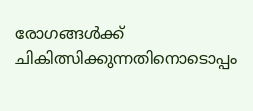രോഗങ്ങൾക്ക് ചികിത്സിക്കുന്നതിനൊടൊപ്പം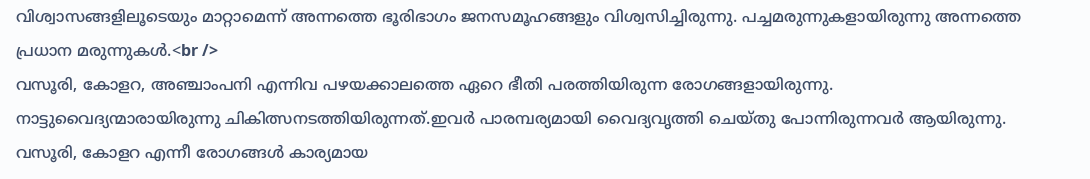വിശ്വാസങ്ങളിലൂടെയും മാറ്റാമെന്ന് അന്നത്തെ ഭൂരിഭാഗം ജനസമൂഹങ്ങളും വിശ്വസിച്ചിരുന്നു. പച്ചമരുന്നുകളായിരുന്നു അന്നത്തെ പ്രധാന മരുന്നുകൾ.<br />
വസൂരി, കോളറ, അഞ്ചാംപനി എന്നിവ പഴയക്കാലത്തെ ഏറെ ഭീതി പരത്തിയിരുന്ന രോഗങ്ങളായിരുന്നു. നാട്ടുവൈദ്യന്മാരായിരുന്നു ചികിത്സനടത്തിയിരുന്നത്.ഇവർ പാരമ്പര്യമായി വൈദ്യവൃത്തി ചെയ്തു പോന്നിരുന്നവർ ആയിരുന്നു. വസൂരി, കോളറ എന്നീ രോഗങ്ങൾ കാര്യമായ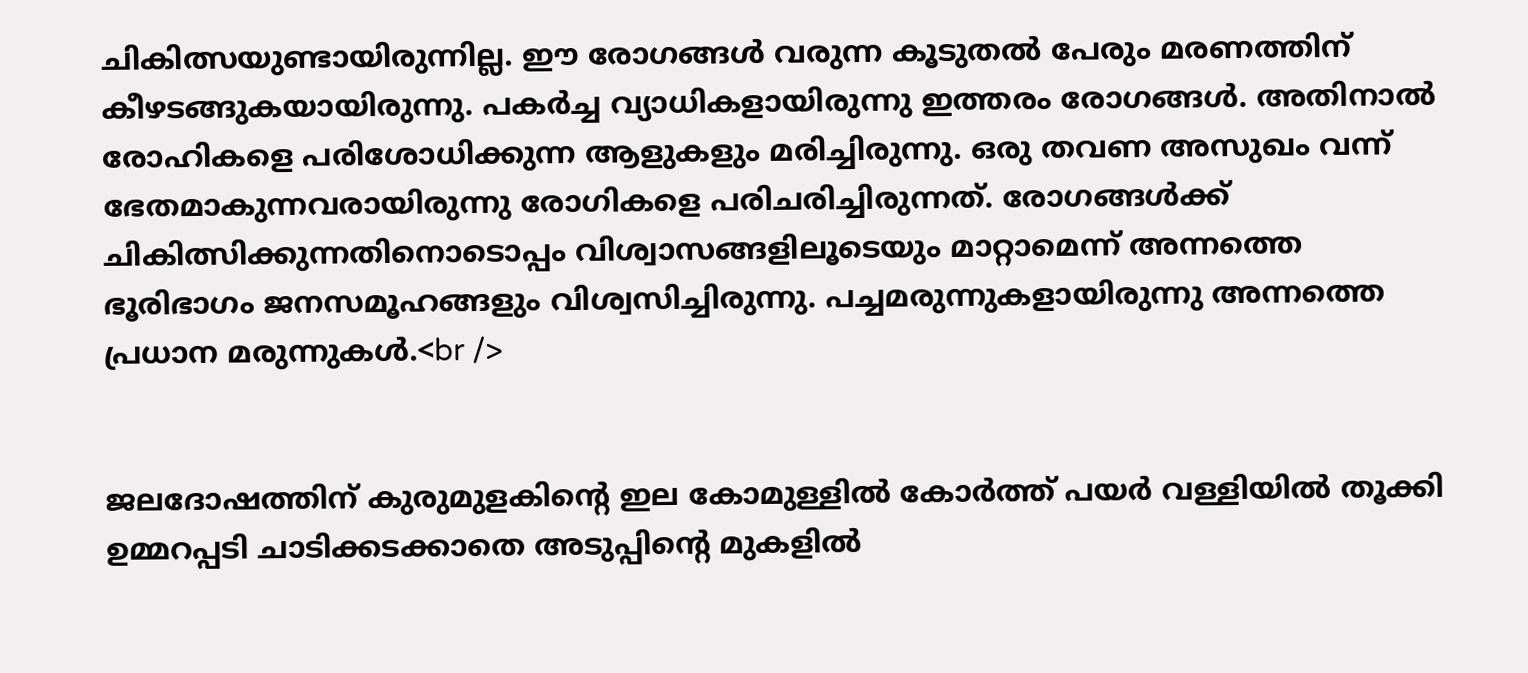ചികിത്സയുണ്ടായിരുന്നില്ല. ഈ രോഗങ്ങൾ വരുന്ന കൂടുതൽ പേരും മരണത്തിന് കീഴടങ്ങുകയായിരുന്നു. പകർച്ച വ്യാധികളായിരുന്നു ഇത്തരം രോഗങ്ങൾ. അതിനാൽ രോഹികളെ പരിശോധിക്കുന്ന ആളുകളും മരിച്ചിരുന്നു. ഒരു തവണ അസുഖം വന്ന് ഭേതമാകുന്നവരായിരുന്നു രോഗികളെ പരിചരിച്ചിരുന്നത്. രോഗങ്ങൾക്ക് ചികിത്സിക്കുന്നതിനൊടൊപ്പം വിശ്വാസങ്ങളിലൂടെയും മാറ്റാമെന്ന് അന്നത്തെ ഭൂരിഭാഗം ജനസമൂഹങ്ങളും വിശ്വസിച്ചിരുന്നു. പച്ചമരുന്നുകളായിരുന്നു അന്നത്തെ പ്രധാന മരുന്നുകൾ.<br />


ജലദോഷത്തിന് കുരുമുളകിന്റെ ഇല കോമുള്ളിൽ കോർത്ത് പയർ വള്ളിയിൽ തൂക്കി ഉമ്മറപ്പടി ചാടിക്കടക്കാതെ അടുപ്പിന്റെ മുകളിൽ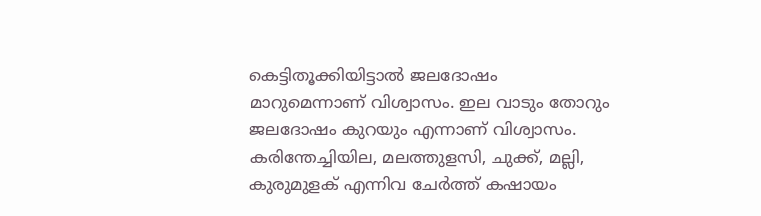കെട്ടിതൂക്കിയിട്ടാൽ ജലദോഷം മാറുമെന്നാണ് വിശ്വാസം. ഇല വാടും തോറും ജലദോഷം കുറയും എന്നാണ് വിശ്വാസം. കരിന്തേച്ചിയില, മലത്തുളസി, ചുക്ക്, മല്ലി, കുരുമുളക് എന്നിവ ചേർത്ത് കഷായം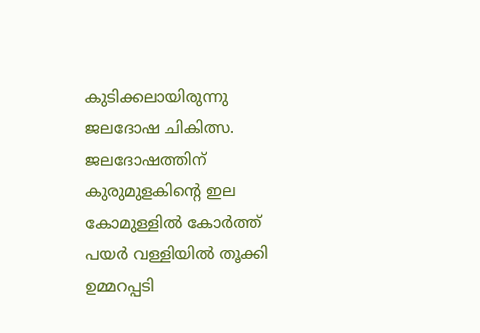കുടിക്കലായിരുന്നു ജലദോഷ ചികിത്സ.
ജലദോഷത്തിന് കുരുമുളകിന്റെ ഇല കോമുള്ളിൽ കോർത്ത് പയർ വള്ളിയിൽ തൂക്കി ഉമ്മറപ്പടി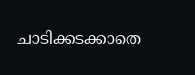ചാടിക്കടക്കാതെ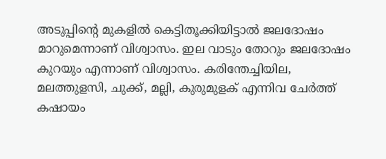അടുപ്പിന്റെ മുകളിൽ കെട്ടിതൂക്കിയിട്ടാൽ ജലദോഷം മാറുമെന്നാണ് വിശ്വാസം. ഇല വാടും തോറും ജലദോഷം കുറയും എന്നാണ് വിശ്വാസം. കരിന്തേച്ചിയില, മലത്തുളസി, ചുക്ക്, മല്ലി, കുരുമുളക് എന്നിവ ചേർത്ത് കഷായം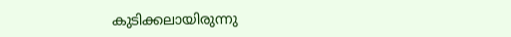കുടിക്കലായിരുന്നു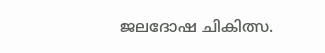ജലദോഷ ചികിത്സ.